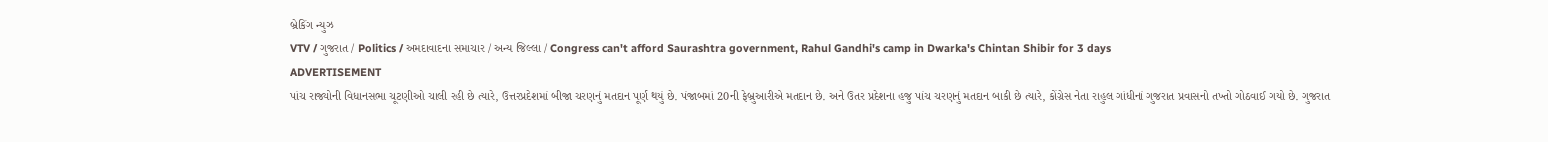બ્રેકિંગ ન્યુઝ
VTV / ગુજરાત / Politics / અમદાવાદના સમાચાર / અન્ય જિલ્લા / Congress can't afford Saurashtra government, Rahul Gandhi's camp in Dwarka's Chintan Shibir for 3 days
ADVERTISEMENT
પાંચ રાજ્યોની વિધાનસભા ચૂટણીઓ ચાલી રહી છે ત્યારે, ઉત્તરપ્રદેશમાં બીજા ચરણનું મતદાન પૂર્ણ થયું છે. પંજાબમાં 20ની ફેબ્રુઆરીએ મતદાન છે. અને ઉતર પ્રદેશના હજુ પાંચ ચરણનું મતદાન બાકી છે ત્યારે, કોંગ્રેસ નેતા રાહુલ ગાંધીનાં ગુજરાત પ્રવાસનો તખ્તો ગોઠવાઈ ગયો છે. ગુજરાત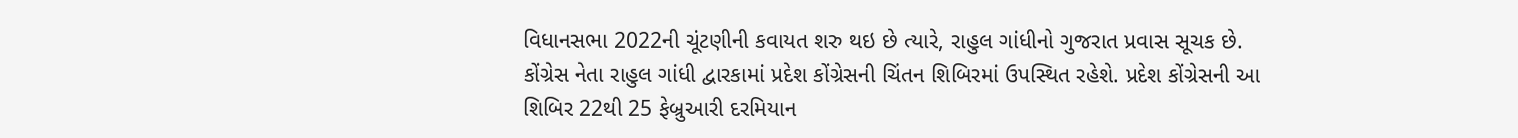વિધાનસભા 2022ની ચૂંટણીની કવાયત શરુ થઇ છે ત્યારે, રાહુલ ગાંધીનો ગુજરાત પ્રવાસ સૂચક છે. કોંગ્રેસ નેતા રાહુલ ગાંધી દ્વારકામાં પ્રદેશ કોંગ્રેસની ચિંતન શિબિરમાં ઉપસ્થિત રહેશે. પ્રદેશ કોંગ્રેસની આ શિબિર 22થી 25 ફેબ્રુઆરી દરમિયાન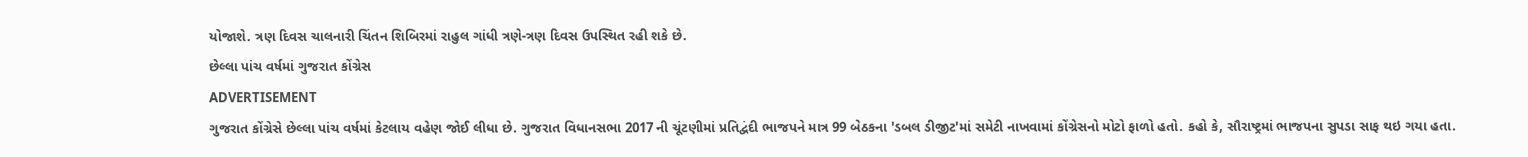યોજાશે. ત્રણ દિવસ ચાલનારી ચિંતન શિબિરમાં રાહુલ ગાંધી ત્રણે-ત્રણ દિવસ ઉપસ્થિત રહી શકે છે.
છેલ્લા પાંચ વર્ષમાં ગુજરાત કોંગ્રેસ
ADVERTISEMENT
ગુજરાત કોંગ્રેસે છેલ્લા પાંચ વર્ષમાં કેટલાય વહેણ જોઈ લીધા છે. ગુજરાત વિધાનસભા 2017 ની ચૂંટણીમાં પ્રતિદ્વંદી ભાજપને માત્ર 99 બેઠકના 'ડબલ ડીજીટ'માં સમેટી નાખવામાં કોંગ્રેસનો મોટો ફાળો હતો. કહો કે, સૌરાષ્ટ્રમાં ભાજપના સુપડા સાફ થઇ ગયા હતા.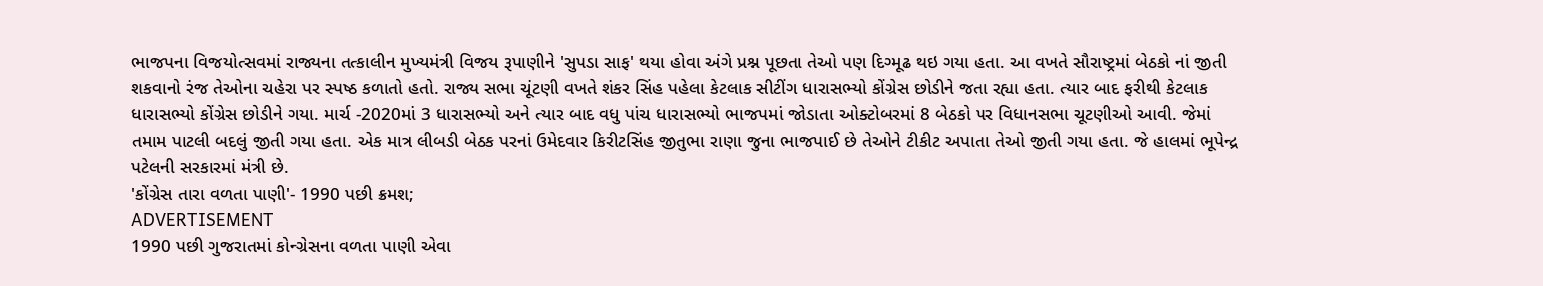ભાજપના વિજયોત્સવમાં રાજ્યના તત્કાલીન મુખ્યમંત્રી વિજય રૂપાણીને 'સુપડા સાફ' થયા હોવા અંગે પ્રશ્ન પૂછતા તેઓ પણ દિગ્મૂઢ થઇ ગયા હતા. આ વખતે સૌરાષ્ટ્રમાં બેઠકો નાં જીતી શકવાનો રંજ તેઓના ચહેરા પર સ્પષ્ઠ કળાતો હતો. રાજ્ય સભા ચૂંટણી વખતે શંકર સિંહ પહેલા કેટલાક સીટીંગ ધારાસભ્યો કોંગ્રેસ છોડીને જતા રહ્યા હતા. ત્યાર બાદ ફરીથી કેટલાક ધારાસભ્યો કોંગ્રેસ છોડીને ગયા. માર્ચ -2020માં 3 ધારાસભ્યો અને ત્યાર બાદ વધુ પાંચ ધારાસભ્યો ભાજપમાં જોડાતા ઓક્ટોબરમાં 8 બેઠકો પર વિધાનસભા ચૂટણીઓ આવી. જેમાં તમામ પાટલી બદલું જીતી ગયા હતા. એક માત્ર લીબડી બેઠક પરનાં ઉમેદવાર કિરીટસિંહ જીતુભા રાણા જુના ભાજપાઈ છે તેઓને ટીકીટ અપાતા તેઓ જીતી ગયા હતા. જે હાલમાં ભૂપેન્દ્ર પટેલની સરકારમાં મંત્રી છે.
'કોંગ્રેસ તારા વળતા પાણી'- 1990 પછી ક્રમશ;
ADVERTISEMENT
1990 પછી ગુજરાતમાં કોન્ગ્રેસના વળતા પાણી એવા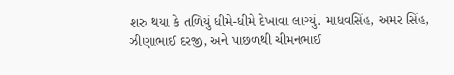શરુ થયા કે તળિયું ધીમે-ધીમે દેખાવા લાગ્યું. માધવસિંહ, અમર સિંહ, ઝીણાભાઈ દરજી, અને પાછળથી ચીમનભાઈ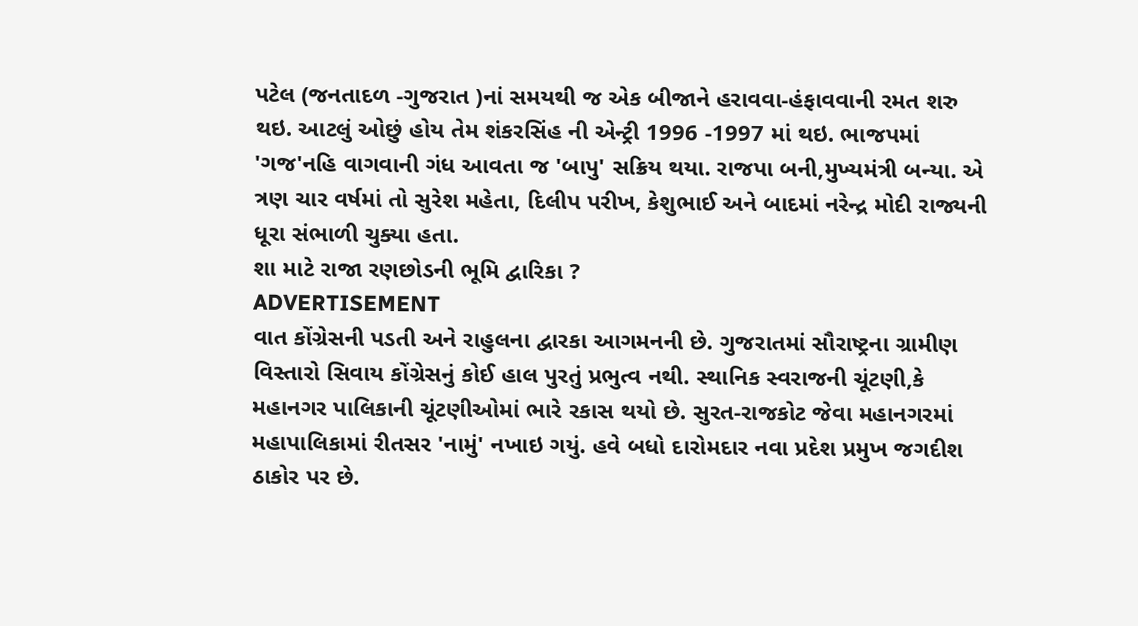પટેલ (જનતાદળ -ગુજરાત )નાં સમયથી જ એક બીજાને હરાવવા-હંફાવવાની રમત શરુ થઇ. આટલું ઓછું હોય તેમ શંકરસિંહ ની એન્ટ્રી 1996 -1997 માં થઇ. ભાજપમાં 'ગજ'નહિ વાગવાની ગંધ આવતા જ 'બાપુ' સક્રિય થયા. રાજપા બની,મુખ્યમંત્રી બન્યા. એ ત્રણ ચાર વર્ષમાં તો સુરેશ મહેતા, દિલીપ પરીખ, કેશુભાઈ અને બાદમાં નરેન્દ્ર મોદી રાજ્યની ધૂરા સંભાળી ચુક્યા હતા.
શા માટે રાજા રણછોડની ભૂમિ દ્વારિકા ?
ADVERTISEMENT
વાત કોંગ્રેસની પડતી અને રાહુલના દ્વારકા આગમનની છે. ગુજરાતમાં સૌરાષ્ટ્રના ગ્રામીણ વિસ્તારો સિવાય કોંગ્રેસનું કોઈ હાલ પુરતું પ્રભુત્વ નથી. સ્થાનિક સ્વરાજની ચૂંટણી,કે મહાનગર પાલિકાની ચૂંટણીઓમાં ભારે રકાસ થયો છે. સુરત-રાજકોટ જેવા મહાનગરમાં મહાપાલિકામાં રીતસર 'નામું' નખાઇ ગયું. હવે બધો દારોમદાર નવા પ્રદેશ પ્રમુખ જગદીશ ઠાકોર પર છે.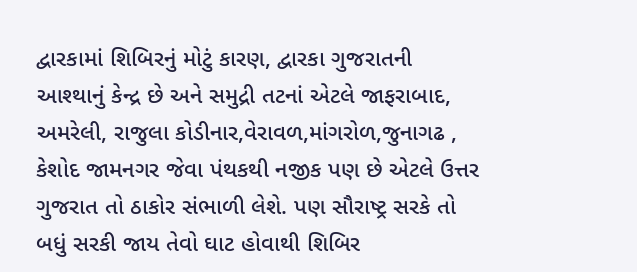દ્વારકામાં શિબિરનું મોટું કારણ, દ્વારકા ગુજરાતની આશ્થાનું કેન્દ્ર છે અને સમુદ્રી તટનાં એટલે જાફરાબાદ, અમરેલી, રાજુલા કોડીનાર,વેરાવળ,માંગરોળ,જુનાગઢ , કેશોદ જામનગર જેવા પંથકથી નજીક પણ છે એટલે ઉત્તર ગુજરાત તો ઠાકોર સંભાળી લેશે. પણ સૌરાષ્ટ્ર સરકે તો બધું સરકી જાય તેવો ઘાટ હોવાથી શિબિર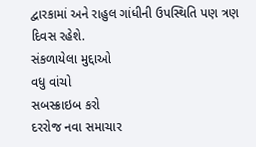દ્વારકામાં અને રાહુલ ગાંધીની ઉપસ્થિતિ પણ ત્રણ દિવસ રહેશે.
સંકળાયેલા મુદ્દાઓ
વધુ વાંચો
સબસ્ક્રાઇબ કરો
દરરોજ નવા સમાચાર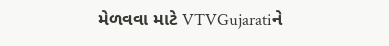મેળવવા માટે VTVGujaratiને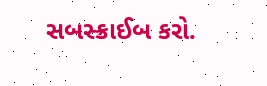સબસ્ક્રાઈબ કરો.